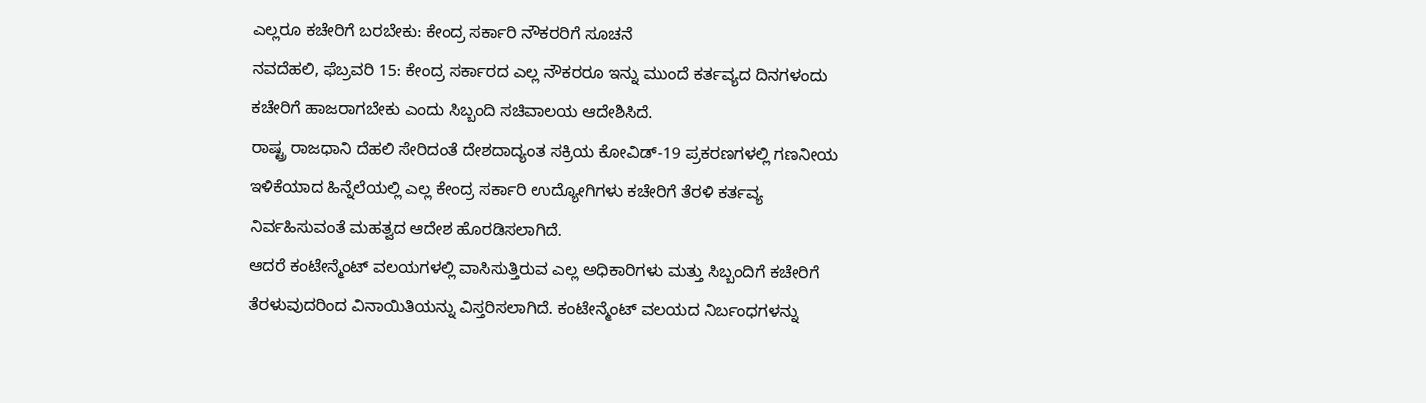ಎಲ್ಲರೂ ಕಚೇರಿಗೆ ಬರಬೇಕು: ಕೇಂದ್ರ ಸರ್ಕಾರಿ ನೌಕರರಿಗೆ ಸೂಚನೆ
ನವದೆಹಲಿ, ಫೆಬ್ರವರಿ 15: ಕೇಂದ್ರ ಸರ್ಕಾರದ ಎಲ್ಲ ನೌಕರರೂ ಇನ್ನು ಮುಂದೆ ಕರ್ತವ್ಯದ ದಿನಗಳಂದು ಕಚೇರಿಗೆ ಹಾಜರಾಗಬೇಕು ಎಂದು ಸಿಬ್ಬಂದಿ ಸಚಿವಾಲಯ ಆದೇಶಿಸಿದೆ.
ರಾಷ್ಟ್ರ ರಾಜಧಾನಿ ದೆಹಲಿ ಸೇರಿದಂತೆ ದೇಶದಾದ್ಯಂತ ಸಕ್ರಿಯ ಕೋವಿಡ್-19 ಪ್ರಕರಣಗಳಲ್ಲಿ ಗಣನೀಯ ಇಳಿಕೆಯಾದ ಹಿನ್ನೆಲೆಯಲ್ಲಿ ಎಲ್ಲ ಕೇಂದ್ರ ಸರ್ಕಾರಿ ಉದ್ಯೋಗಿಗಳು ಕಚೇರಿಗೆ ತೆರಳಿ ಕರ್ತವ್ಯ ನಿರ್ವಹಿಸುವಂತೆ ಮಹತ್ವದ ಆದೇಶ ಹೊರಡಿಸಲಾಗಿದೆ.
ಆದರೆ ಕಂಟೇನ್ಮೆಂಟ್ ವಲಯಗಳಲ್ಲಿ ವಾಸಿಸುತ್ತಿರುವ ಎಲ್ಲ ಅಧಿಕಾರಿಗಳು ಮತ್ತು ಸಿಬ್ಬಂದಿಗೆ ಕಚೇರಿಗೆ ತೆರಳುವುದರಿಂದ ವಿನಾಯಿತಿಯನ್ನು ವಿಸ್ತರಿಸಲಾಗಿದೆ. ಕಂಟೇನ್ಮೆಂಟ್ ವಲಯದ ನಿರ್ಬಂಧಗಳನ್ನು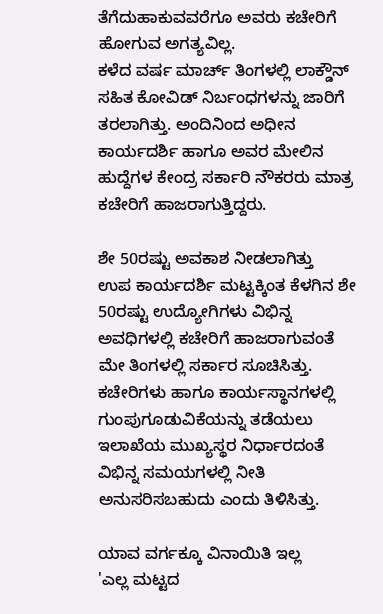ತೆಗೆದುಹಾಕುವವರೆಗೂ ಅವರು ಕಚೇರಿಗೆ ಹೋಗುವ ಅಗತ್ಯವಿಲ್ಲ.
ಕಳೆದ ವರ್ಷ ಮಾರ್ಚ್ ತಿಂಗಳಲ್ಲಿ ಲಾಕ್ಡೌನ್ ಸಹಿತ ಕೋವಿಡ್ ನಿರ್ಬಂಧಗಳನ್ನು ಜಾರಿಗೆ ತರಲಾಗಿತ್ತು. ಅಂದಿನಿಂದ ಅಧೀನ ಕಾರ್ಯದರ್ಶಿ ಹಾಗೂ ಅವರ ಮೇಲಿನ ಹುದ್ದೆಗಳ ಕೇಂದ್ರ ಸರ್ಕಾರಿ ನೌಕರರು ಮಾತ್ರ ಕಚೇರಿಗೆ ಹಾಜರಾಗುತ್ತಿದ್ದರು.

ಶೇ 50ರಷ್ಟು ಅವಕಾಶ ನೀಡಲಾಗಿತ್ತು
ಉಪ ಕಾರ್ಯದರ್ಶಿ ಮಟ್ಟಕ್ಕಿಂತ ಕೆಳಗಿನ ಶೇ 50ರಷ್ಟು ಉದ್ಯೋಗಿಗಳು ವಿಭಿನ್ನ ಅವಧಿಗಳಲ್ಲಿ ಕಚೇರಿಗೆ ಹಾಜರಾಗುವಂತೆ ಮೇ ತಿಂಗಳಲ್ಲಿ ಸರ್ಕಾರ ಸೂಚಿಸಿತ್ತು. ಕಚೇರಿಗಳು ಹಾಗೂ ಕಾರ್ಯಸ್ಥಾನಗಳಲ್ಲಿ ಗುಂಪುಗೂಡುವಿಕೆಯನ್ನು ತಡೆಯಲು ಇಲಾಖೆಯ ಮುಖ್ಯಸ್ಥರ ನಿರ್ಧಾರದಂತೆ ವಿಭಿನ್ನ ಸಮಯಗಳಲ್ಲಿ ನೀತಿ ಅನುಸರಿಸಬಹುದು ಎಂದು ತಿಳಿಸಿತ್ತು.

ಯಾವ ವರ್ಗಕ್ಕೂ ವಿನಾಯಿತಿ ಇಲ್ಲ
'ಎಲ್ಲ ಮಟ್ಟದ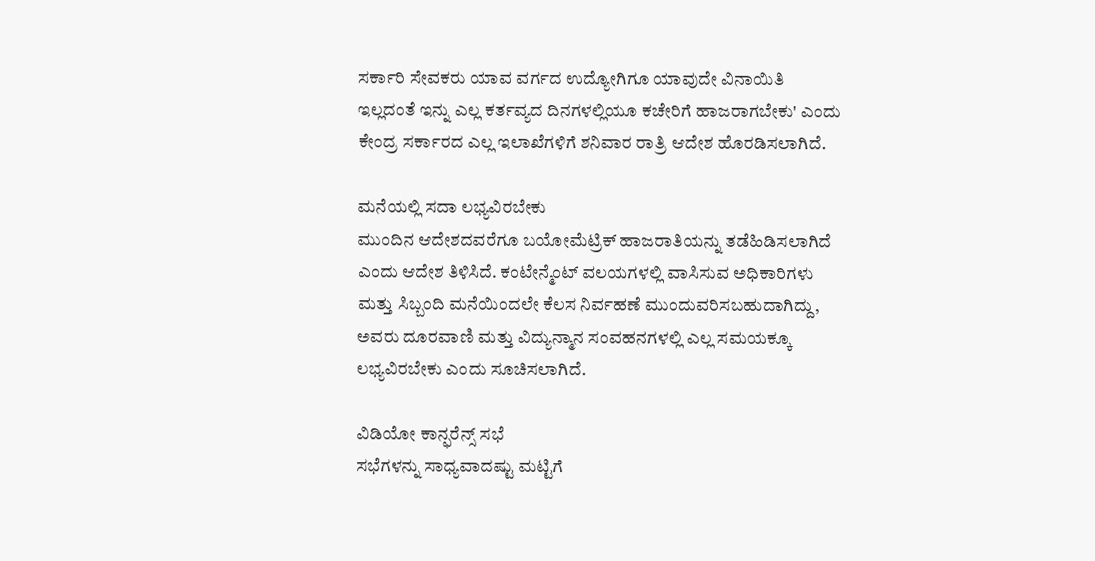ಸರ್ಕಾರಿ ಸೇವಕರು ಯಾವ ವರ್ಗದ ಉದ್ಯೋಗಿಗೂ ಯಾವುದೇ ವಿನಾಯಿತಿ ಇಲ್ಲದಂತೆ ಇನ್ನು ಎಲ್ಲ ಕರ್ತವ್ಯದ ದಿನಗಳಲ್ಲಿಯೂ ಕಚೇರಿಗೆ ಹಾಜರಾಗಬೇಕು' ಎಂದು ಕೇಂದ್ರ ಸರ್ಕಾರದ ಎಲ್ಲ ಇಲಾಖೆಗಳಿಗೆ ಶನಿವಾರ ರಾತ್ರಿ ಆದೇಶ ಹೊರಡಿಸಲಾಗಿದೆ.

ಮನೆಯಲ್ಲಿ ಸದಾ ಲಭ್ಯವಿರಬೇಕು
ಮುಂದಿನ ಆದೇಶದವರೆಗೂ ಬಯೋಮೆಟ್ರಿಕ್ ಹಾಜರಾತಿಯನ್ನು ತಡೆಹಿಡಿಸಲಾಗಿದೆ ಎಂದು ಆದೇಶ ತಿಳಿಸಿದೆ. ಕಂಟೇನ್ಮೆಂಟ್ ವಲಯಗಳಲ್ಲಿ ವಾಸಿಸುವ ಅಧಿಕಾರಿಗಳು ಮತ್ತು ಸಿಬ್ಬಂದಿ ಮನೆಯಿಂದಲೇ ಕೆಲಸ ನಿರ್ವಹಣೆ ಮುಂದುವರಿಸಬಹುದಾಗಿದ್ದು, ಅವರು ದೂರವಾಣಿ ಮತ್ತು ವಿದ್ಯುನ್ಮಾನ ಸಂವಹನಗಳಲ್ಲಿ ಎಲ್ಲ ಸಮಯಕ್ಕೂ ಲಭ್ಯವಿರಬೇಕು ಎಂದು ಸೂಚಿಸಲಾಗಿದೆ.

ವಿಡಿಯೋ ಕಾನ್ಫರೆನ್ಸ್ ಸಭೆ
ಸಭೆಗಳನ್ನು ಸಾಧ್ಯವಾದಷ್ಟು ಮಟ್ಟಿಗೆ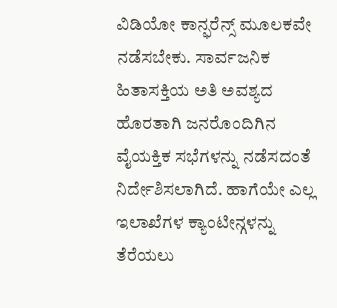ವಿಡಿಯೋ ಕಾನ್ಫರೆನ್ಸ್ ಮೂಲಕವೇ ನಡೆಸಬೇಕು. ಸಾರ್ವಜನಿಕ ಹಿತಾಸಕ್ತಿಯ ಅತಿ ಅವಶ್ಯದ ಹೊರತಾಗಿ ಜನರೊಂದಿಗಿನ ವೈಯಕ್ತಿಕ ಸಭೆಗಳನ್ನು ನಡೆಸದಂತೆ ನಿರ್ದೇಶಿಸಲಾಗಿದೆ. ಹಾಗೆಯೇ ಎಲ್ಲ ಇಲಾಖೆಗಳ ಕ್ಯಾಂಟೀನ್ಗಳನ್ನು ತೆರೆಯಲು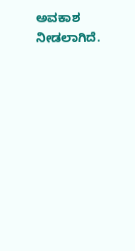ಅವಕಾಶ ನೀಡಲಾಗಿದೆ.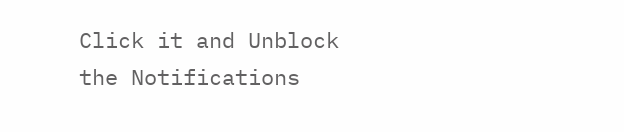Click it and Unblock the Notifications